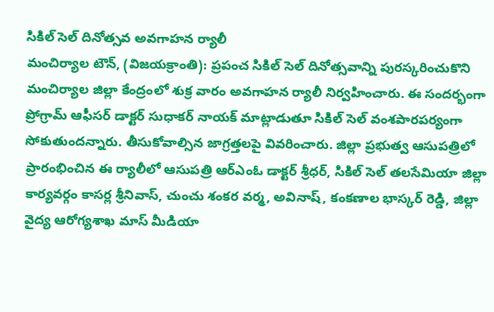సికిల్ సెల్ దినోత్సవ అవగాహన ర్యాలీ
మంచిర్యాల టౌన్, (విజయక్రాంతి): ప్రపంచ సికిల్ సెల్ దినోత్సవాన్ని పురస్కరించుకొని మంచిర్యాల జిల్లా కేంద్రంలో శుక్ర వారం అవగాహన ర్యాలీ నిర్వహించారు. ఈ సందర్భంగా ప్రోగ్రామ్ ఆఫీసర్ డాక్టర్ సుధాకర్ నాయక్ మాట్లాడుతూ సికిల్ సెల్ వంశపారపర్యంగా సోకుతుందన్నారు. తీసుకోవాల్సిన జాగ్రత్తలపై వివరించారు. జిల్లా ప్రభుత్వ ఆసుపత్రిలో ప్రారంభించిన ఈ ర్యాలీలో ఆసుపత్రి ఆర్ఎంఓ డాక్టర్ శ్రీధర్, సికిల్ సెల్ తలసేమియా జిల్లా కార్యవర్గం కాసర్ల శ్రీనివాస్, చుంచు శంకర వర్మ, అవినాష్, కంకణాల భాస్కర్ రెడ్డి, జిల్లా వైద్య ఆరోగ్యశాఖ మాస్ మీడియా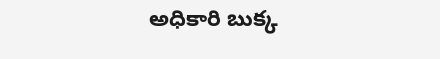అధికారి బుక్క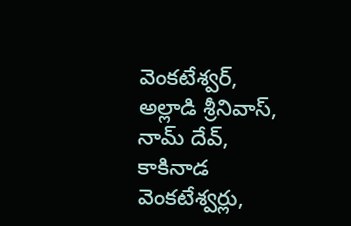వెంకటేశ్వర్, అల్లాడి శ్రీనివాస్, నామ్ దేవ్, కాకినాడ వెంకటేశ్వర్లు,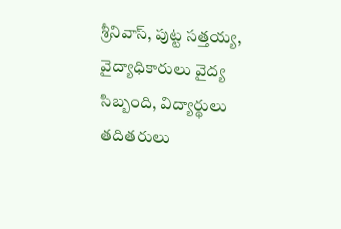శ్రీనివాస్, పుట్ట సత్తయ్య, వైద్యాధికారులు వైద్య సిబ్బంది, విద్యార్థులు తదితరులు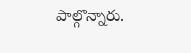పాల్గొన్నారు.